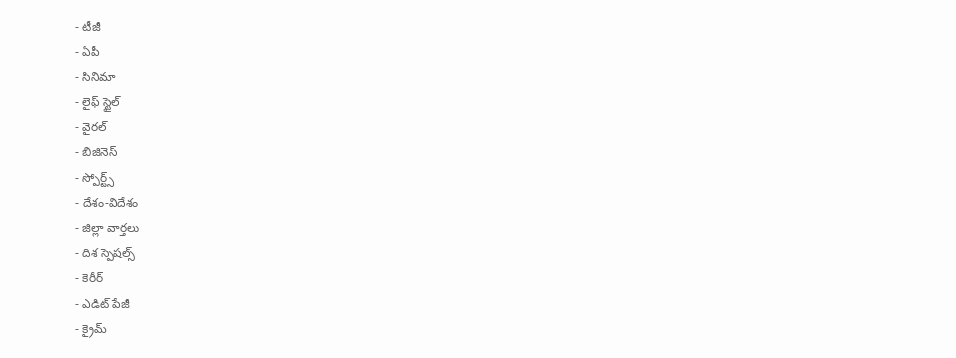- టీజీ
- ఏపీ
- సినిమా
- లైఫ్ స్టైల్
- వైరల్
- బిజినెస్
- స్పోర్ట్స్
- దేశం-విదేశం
- జిల్లా వార్తలు
- దిశ స్పెషల్స్
- కెరీర్
- ఎడిట్ పేజీ
- క్రైమ్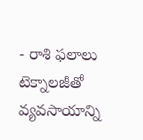- రాశి ఫలాలు
టెక్నాలజీతో వ్యవసాయాన్ని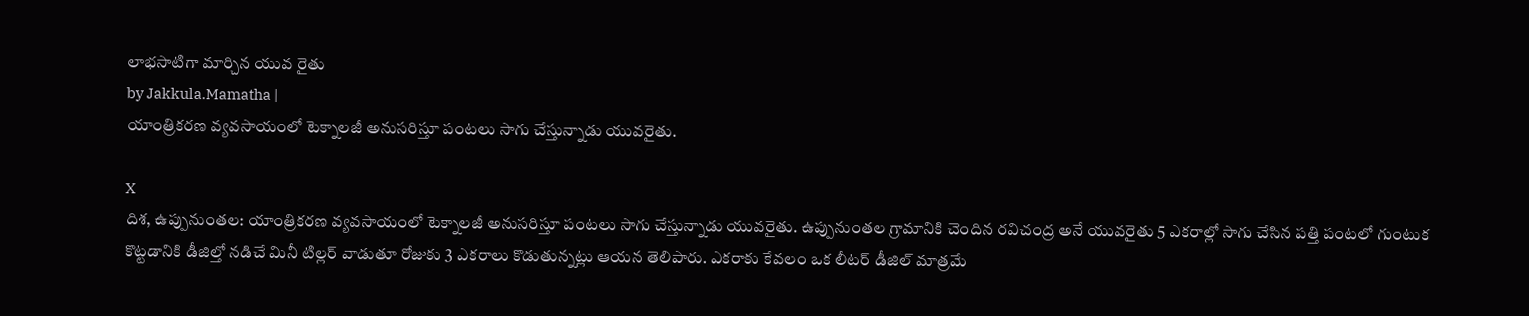లాభసాటిగా మార్చిన యువ రైతు
by Jakkula.Mamatha |
యాంత్రికరణ వ్యవసాయంలో టెక్నాలజీ అనుసరిస్తూ పంటలు సాగు చేస్తున్నాడు యువరైతు.

X
దిశ, ఉప్పునుంతల: యాంత్రికరణ వ్యవసాయంలో టెక్నాలజీ అనుసరిస్తూ పంటలు సాగు చేస్తున్నాడు యువరైతు. ఉప్పునుంతల గ్రామానికి చెందిన రవిచంద్ర అనే యువరైతు 5 ఎకరాల్లో సాగు చేసిన పత్తి పంటలో గుంటుక కొట్టడానికి డీజిల్తో నడిచే మినీ టిల్లర్ వాడుతూ రోజుకు 3 ఎకరాలు కొడుతున్నట్లు ఆయన తెలిపారు. ఎకరాకు కేవలం ఒక లీటర్ డీజిల్ మాత్రమే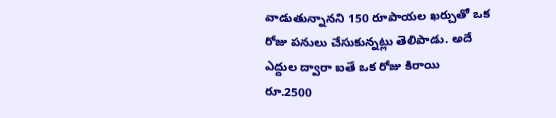వాడుతున్నానని 150 రూపాయల ఖర్చుతో ఒక రోజు పనులు చేసుకున్నట్లు తెలిపాడు. అదే ఎద్దుల ద్వారా ఐతే ఒక రోజు కిరాయి రూ.2500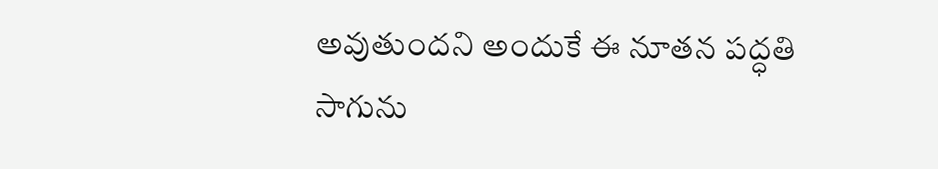అవుతుందని అందుకే ఈ నూతన పద్ధతి సాగును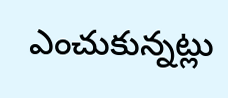ఎంచుకున్నట్లు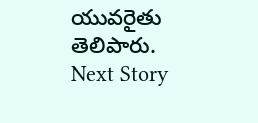యువరైతు తెలిపారు.
Next Story